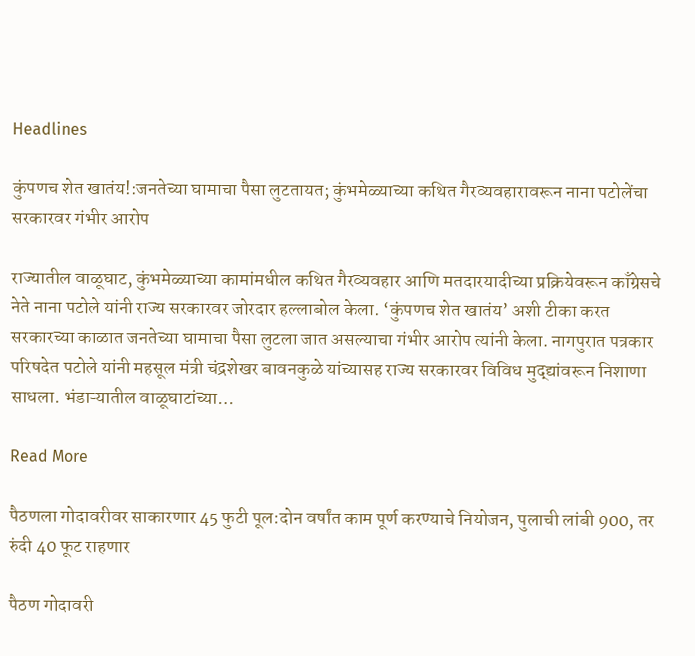Headlines

कुंपणच शेत खातंय!:जनतेच्या घामाचा पैसा लुटतायत; कुंभमेळ्याच्या कथित गैरव्यवहारावरून नाना पटोलेंचा सरकारवर गंभीर आरोप

राज्यातील वाळूघाट, कुंभमेळ्याच्या कामांमधील कथित गैरव्यवहार आणि मतदारयादीच्या प्रक्रियेवरून काँग्रेसचे नेते नाना पटोले यांनी राज्य सरकारवर जोरदार हल्लाबोल केला. ‘कुंपणच शेत खातंय’ अशी टीका करत सरकारच्या काळात जनतेच्या घामाचा पैसा लुटला जात असल्याचा गंभीर आरोप त्यांनी केला. नागपुरात पत्रकार परिषदेत पटोले यांनी महसूल मंत्री चंद्रशेखर बावनकुळे यांच्यासह राज्य सरकारवर विविध मुद्द्यांवरून निशाणा साधला. भंडाऱ्यातील वाळूघाटांच्या…

Read More

पैठणला गोदावरीवर साकारणार 45 फुटी पूल:दोन वर्षांत काम पूर्ण करण्याचे नियोजन, पुलाची लांबी 900, तर रुंदी 40 फूट राहणार

पैठण गोदावरी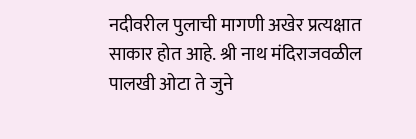नदीवरील पुलाची मागणी अखेर प्रत्यक्षात साकार होत आहे. श्री नाथ मंदिराजवळील पालखी ओटा ते जुने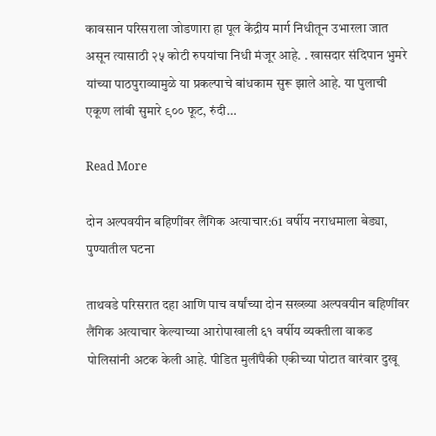कावसान परिसराला जोडणारा हा पूल केंद्रीय मार्ग निधीतून उभारला जात असून त्यासाठी २५ कोटी रुपयांचा निधी मंजूर आहे. . खासदार संदिपान भुमरे यांच्या पाठपुराव्यामुळे या प्रकल्पाचे बांधकाम सुरू झाले आहे. या पुलाची एकूण लांबी सुमारे ९०० फूट, रुंदी…

Read More

दोन अल्पवयीन बहिणींवर लैंगिक अत्याचार:61 वर्षीय नराधमाला बेड्या, पुण्यातील घटना

ताथवडे परिसरात दहा आणि पाच वर्षांच्या दोन सख्ख्या अल्पवयीन बहिणींवर लैंगिक अत्याचार केल्याच्या आरोपाखाली ६१ वर्षीय व्यक्तीला वाकड पोलिसांनी अटक केली आहे. पीडित मुलींपैकी एकीच्या पोटात वारंवार दुखू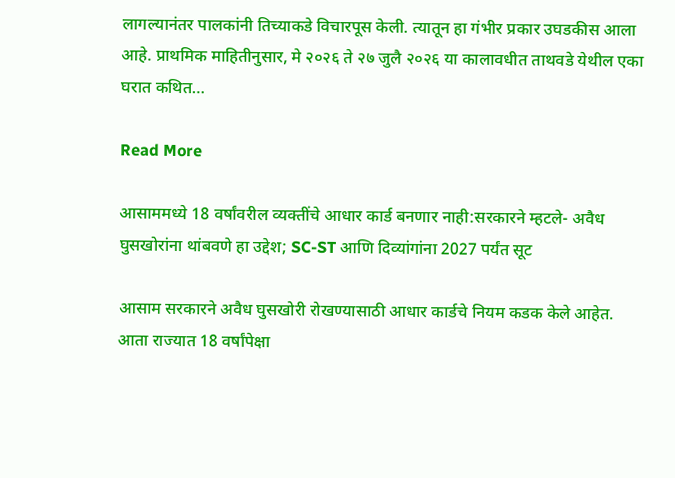लागल्यानंतर पालकांनी तिच्याकडे विचारपूस केली. त्यातून हा गंभीर प्रकार उघडकीस आला आहे. प्राथमिक माहितीनुसार, मे २०२६ ते २७ जुलै २०२६ या कालावधीत ताथवडे येथील एका घरात कथित…

Read More

आसाममध्ये 18 वर्षांवरील व्यक्तींचे आधार कार्ड बनणार नाही:सरकारने म्हटले- अवैध घुसखोरांना थांबवणे हा उद्देश; SC-ST आणि दिव्यांगांना 2027 पर्यंत सूट

आसाम सरकारने अवैध घुसखोरी रोखण्यासाठी आधार कार्डचे नियम कडक केले आहेत. आता राज्यात 18 वर्षांपेक्षा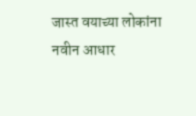जास्त वयाच्या लोकांना नवीन आधार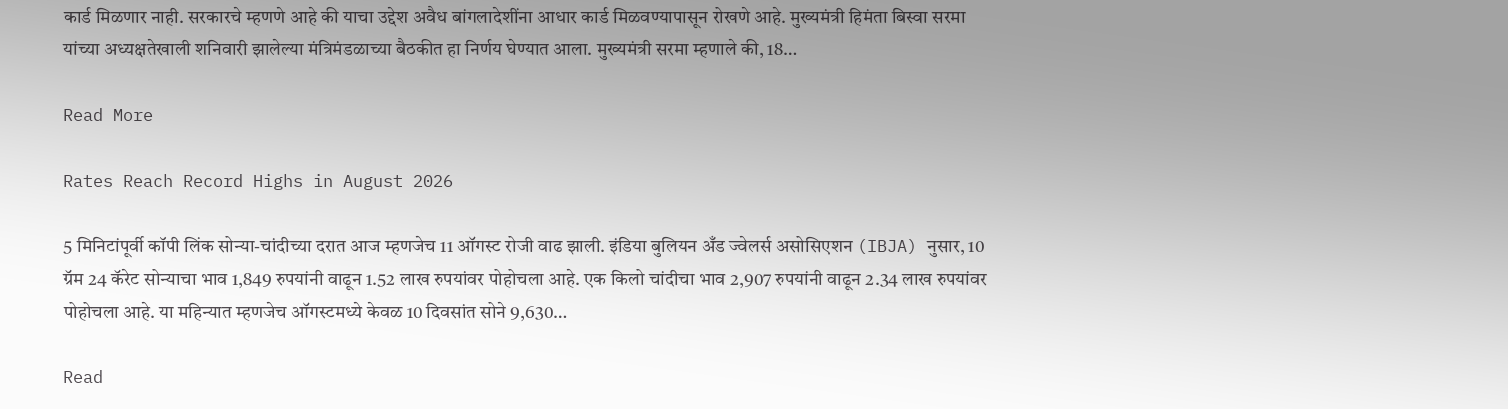कार्ड मिळणार नाही. सरकारचे म्हणणे आहे की याचा उद्देश अवैध बांगलादेशींना आधार कार्ड मिळवण्यापासून रोखणे आहे. मुख्यमंत्री हिमंता बिस्वा सरमा यांच्या अध्यक्षतेखाली शनिवारी झालेल्या मंत्रिमंडळाच्या बैठकीत हा निर्णय घेण्यात आला. मुख्यमंत्री सरमा म्हणाले की, 18…

Read More

Rates Reach Record Highs in August 2026

5 मिनिटांपूर्वी कॉपी लिंक सोन्या-चांदीच्या दरात आज म्हणजेच 11 ऑगस्ट रोजी वाढ झाली. इंडिया बुलियन अँड ज्वेलर्स असोसिएशन (IBJA) नुसार, 10 ग्रॅम 24 कॅरेट सोन्याचा भाव 1,849 रुपयांनी वाढून 1.52 लाख रुपयांवर पोहोचला आहे. एक किलो चांदीचा भाव 2,907 रुपयांनी वाढून 2.34 लाख रुपयांवर पोहोचला आहे. या महिन्यात म्हणजेच ऑगस्टमध्ये केवळ 10 दिवसांत सोने 9,630…

Read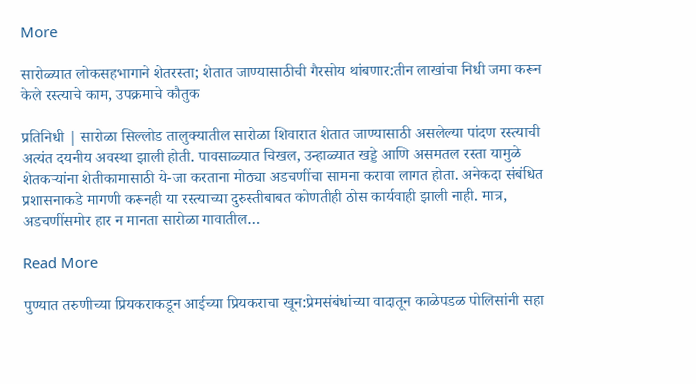More

सारोळ्यात लोकसहभागाने शेतरस्ता; शेतात जाण्यासाठीची गैरसोय थांबणार:तीन लाखांचा निधी जमा करून केले रस्त्याचे काम, उपक्रमाचे कौतुक

प्रतिनिधी | सारोळा सिल्लोड तालुक्यातील सारोळा शिवारात शेतात जाण्यासाठी असलेल्या पांदण रस्त्याची अत्यंत दयनीय अवस्था झाली होती. पावसाळ्यात चिखल, उन्हाळ्यात खड्डे आणि असमतल रस्ता यामुळे शेतकऱ्यांना शेतीकामासाठी ये-जा करताना मोठ्या अडचणींचा सामना करावा लागत होता. अनेकदा संबंधित प्रशासनाकडे मागणी करूनही या रस्त्याच्या दुरुस्तीबाबत कोणतीही ठोस कार्यवाही झाली नाही. मात्र, अडचणींसमोर हार न मानता सारोळा गावातील…

Read More

पुण्यात तरुणीच्या प्रियकराकडून आईच्या प्रियकराचा खून:प्रेमसंबंधांच्या वादातून काळेपडळ पोलिसांनी सहा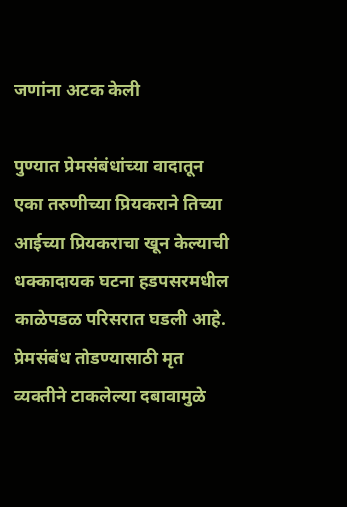जणांना अटक केली

पुण्यात प्रेमसंबंधांच्या वादातून एका तरुणीच्या प्रियकराने तिच्या आईच्या प्रियकराचा खून केल्याची धक्कादायक घटना हडपसरमधील काळेपडळ परिसरात घडली आहे. प्रेमसंबंध तोडण्यासाठी मृत व्यक्तीने टाकलेल्या दबावामुळे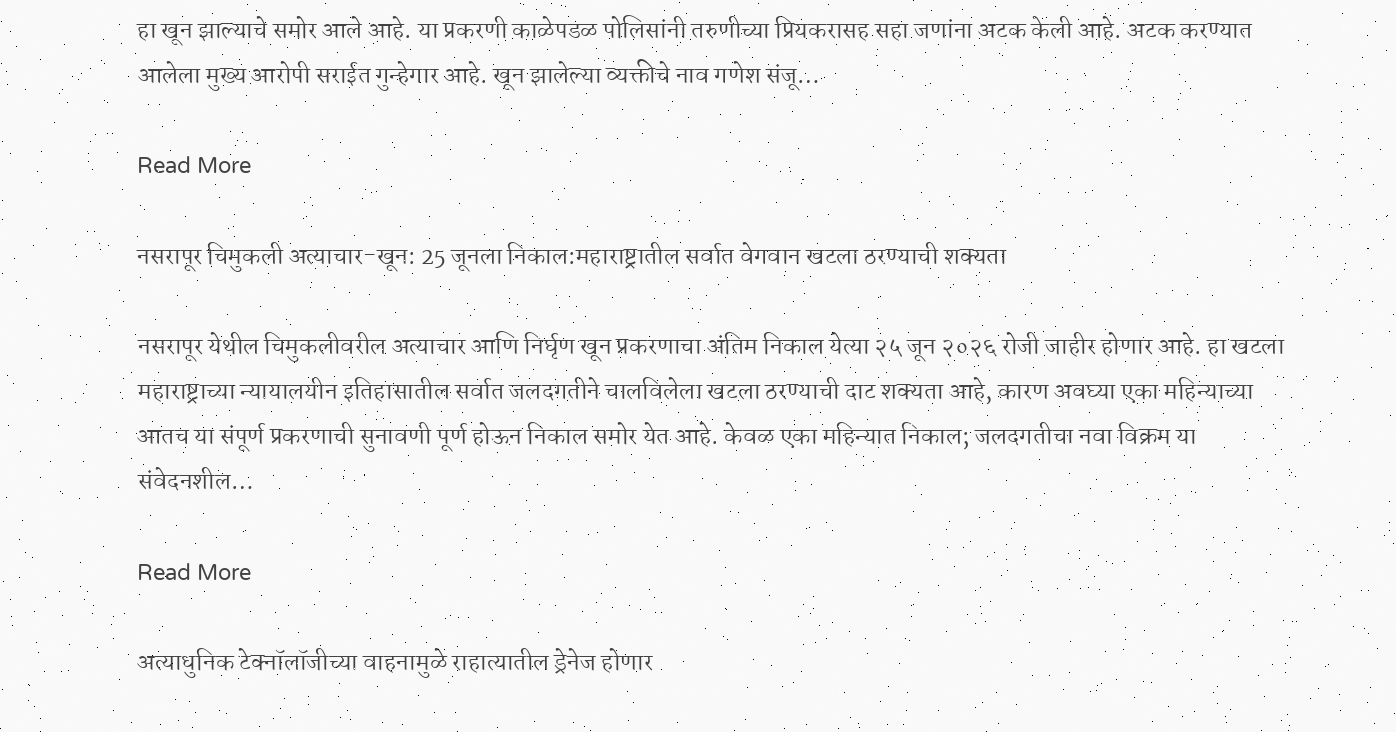हा खून झाल्याचे समोर आले आहे. या प्रकरणी काळेपडळ पोलिसांनी तरुणीच्या प्रियकरासह सहा जणांना अटक केली आहे. अटक करण्यात आलेला मुख्य आरोपी सराईत गुन्हेगार आहे. खून झालेल्या व्यक्तीचे नाव गणेश संजू…

Read More

नसरापूर चिमुकली अत्याचार-खून: 25 जूनला निकाल:महाराष्ट्रातील सर्वात वेगवान खटला ठरण्याची शक्यता

नसरापूर येथील चिमुकलीवरील अत्याचार आणि निर्घृण खून प्रकरणाचा अंतिम निकाल येत्या २५ जून २०२६ रोजी जाहीर होणार आहे. हा खटला महाराष्ट्राच्या न्यायालयीन इतिहासातील सर्वात जलदगतीने चालविलेला खटला ठरण्याची दाट शक्यता आहे, कारण अवघ्या एका महिन्याच्या आतच या संपूर्ण प्रकरणाची सुनावणी पूर्ण होऊन निकाल समोर येत आहे. केवळ एका महिन्यात निकाल; जलदगतीचा नवा विक्रम या संवेदनशील…

Read More

अत्याधुनिक टेक्नॉलॉजीच्या वाहनामुळे राहात्यातील ड्रेनेज होणार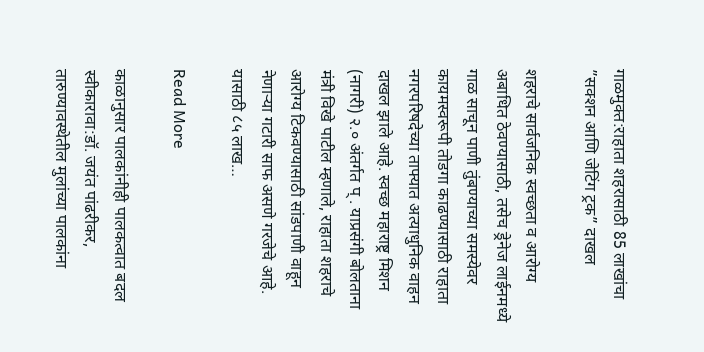गाळमुक्त:राहाता शहरासाठी 85 लाखांचा ”सक्शन आणि जेटिंग ट्रक” दाखल

शहराचे सार्वजनिक स्वच्छता व आरोग्य अबाधित ठेवण्यासाठी, तसेच ड्रेनेज लाईनमध्ये गाळ साचून पाणी तुंबण्याच्या समस्येवर कायमस्वरूपी तोडगा काढण्यासाठी राहाता नगरपरिषदेच्या ताफ्यात अत्याधुनिक वाहन दाखल झाले आहे. स्वच्छ महाराष्ट्र मिशन (नागरी) २.० अंतर्गत प् . याप्रसंगी बोलताना मंत्री विखे पाटील म्हणाले, राहाता शहराचे आरोग्य टिकवण्यासाठी सांडपाणी वाहून नेणाऱ्या गटारी साफ असणे गरजेचे आहे. यासाठी ८५ लाख…

Read More

काळानुसार पालकांनीही पालकत्वात बदल स्वीकारावा:डॉ. जयंत पांढरीकर, तारुण्यावस्थेतील मुलांच्या पालकांना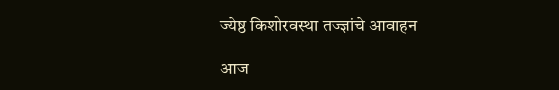ज्येष्ठ किशोरवस्था तज्ज्ञांचे आवाहन

आज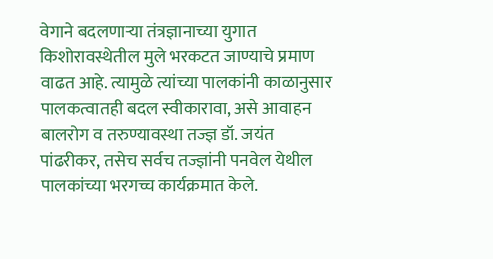वेगाने बदलणाऱ्या तंत्रज्ञानाच्या युगात किशोरावस्थेतील मुले भरकटत जाण्याचे प्रमाण वाढत आहे. त्यामुळे त्यांच्या पालकांनी काळानुसार पालकत्वातही बदल स्वीकारावा, असे आवाहन बालरोग व तरुण्यावस्था तज्ज्ञ डॉ. जयंत पांढरीकर, तसेच सर्वच तज्ज्ञांनी पनवेल येथील पालकांच्या भरगच्च कार्यक्रमात केले.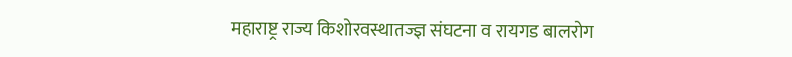महाराष्ट्र राज्य किशोरवस्थातज्ज्ञ संघटना व रायगड बालरोग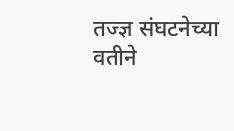तज्ज्ञ संघटनेच्या वतीने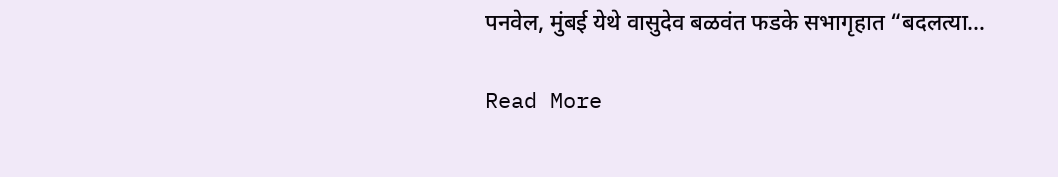पनवेल, मुंबई येथे वासुदेव बळवंत फडके सभागृहात “बदलत्या…

Read More